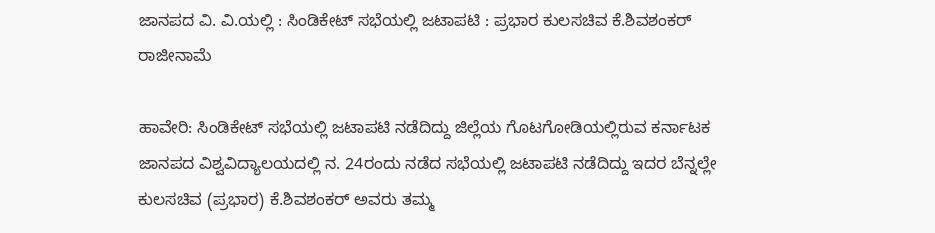ಜಾನಪದ ವಿ. ವಿ.ಯಲ್ಲಿ : ಸಿಂಡಿಕೇಟ್ ಸಭೆಯಲ್ಲಿ ಜಟಾಪಟಿ : ಪ್ರಭಾರ ಕುಲಸಚಿವ ಕೆ.ಶಿವಶಂಕರ್ ರಾಜೀನಾಮೆ

ಹಾವೇರಿ: ಸಿಂಡಿಕೇಟ್ ಸಭೆಯಲ್ಲಿ ಜಟಾಪಟಿ ನಡೆದಿದ್ದು ಜಿಲ್ಲೆಯ ಗೊಟಗೋಡಿಯಲ್ಲಿರುವ ಕರ್ನಾಟಕ ಜಾನಪದ ವಿಶ್ವವಿದ್ಯಾಲಯದಲ್ಲಿ ನ. 24ರಂದು ನಡೆದ ಸಭೆಯಲ್ಲಿ ಜಟಾಪಟಿ ನಡೆದಿದ್ದು ಇದರ ಬೆನ್ನಲ್ಲೇ ಕುಲಸಚಿವ (ಪ್ರಭಾರ) ಕೆ.ಶಿವಶಂಕರ್ ಅವರು ತಮ್ಮ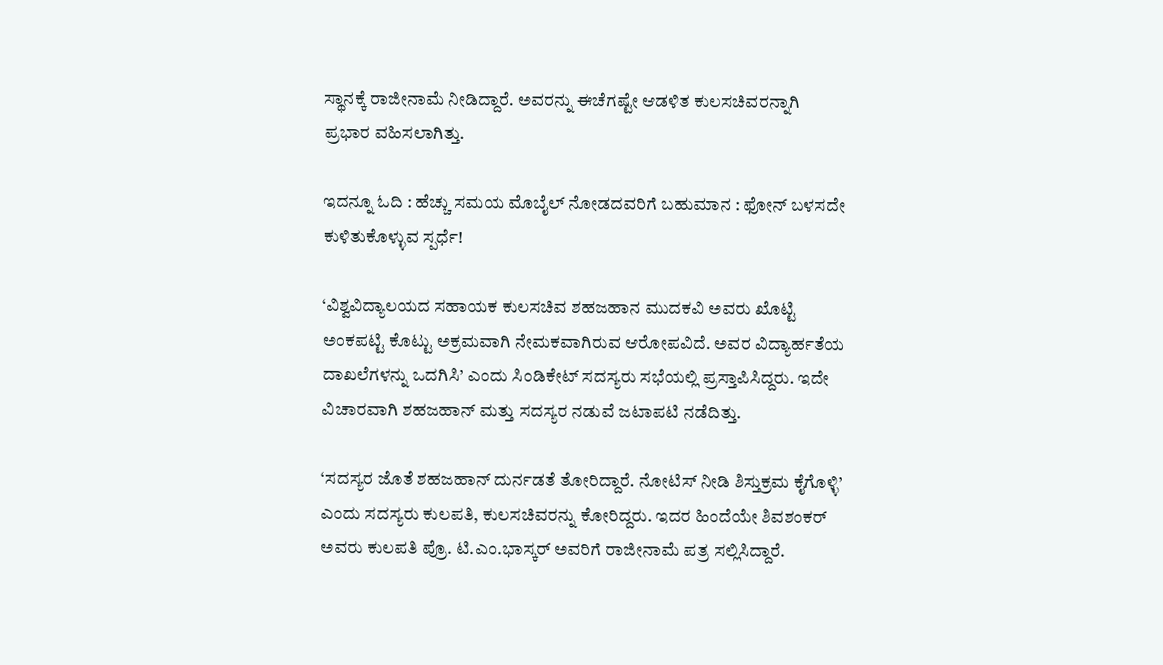ಸ್ಥಾನಕ್ಕೆ ರಾಜೀನಾಮೆ ನೀಡಿದ್ದಾರೆ. ಅವರನ್ನು ಈಚೆಗಷ್ಟೇ ಆಡಳಿತ ಕುಲಸಚಿವರನ್ನಾಗಿ ಪ್ರಭಾರ ವಹಿಸಲಾಗಿತ್ತು.

ಇದನ್ನೂ ಓದಿ : ಹೆಚ್ಚು ಸಮಯ ಮೊಬೈಲ್ ನೋಡದವರಿಗೆ ಬಹುಮಾನ : ಫೋನ್ ಬಳಸದೇ ಕುಳಿತುಕೊಳ್ಳುವ ಸ್ಪರ್ಧೆ!

‘ವಿಶ್ವವಿದ್ಯಾಲಯದ ಸಹಾಯಕ ಕುಲಸಚಿವ ಶಹಜಹಾನ ಮುದಕವಿ ಅವರು ಖೊಟ್ಟಿ ಅಂಕಪಟ್ಟಿ ಕೊಟ್ಟು ಅಕ್ರಮವಾಗಿ ನೇಮಕವಾಗಿರುವ ಆರೋಪವಿದೆ. ಅವರ ವಿದ್ಯಾರ್ಹತೆಯ ದಾಖಲೆಗಳನ್ನು ಒದಗಿಸಿ’ ಎಂದು ಸಿಂಡಿಕೇಟ್ ಸದಸ್ಯರು ಸಭೆಯಲ್ಲಿ ಪ್ರಸ್ತಾಪಿಸಿದ್ದರು. ಇದೇ ವಿಚಾರವಾಗಿ ಶಹಜಹಾನ್ ಮತ್ತು ಸದಸ್ಯರ ನಡುವೆ ಜಟಾಪಟಿ ನಡೆದಿತ್ತು.

‘ಸದಸ್ಯರ ಜೊತೆ ಶಹಜಹಾನ್ ದುರ್ನಡತೆ ತೋರಿದ್ದಾರೆ. ನೋಟಿಸ್ ನೀಡಿ ಶಿಸ್ತುಕ್ರಮ ಕೈಗೊಳ್ಳಿ’ ಎಂದು ಸದಸ್ಯರು ಕುಲಪತಿ, ಕುಲಸಚಿವರನ್ನು ಕೋರಿದ್ದರು. ಇದರ ಹಿಂದೆಯೇ ಶಿವಶಂಕರ್ ಅವರು ಕುಲಪತಿ ಪ್ರೊ. ಟಿ.ಎಂ.ಭಾಸ್ಕರ್ ಅವರಿಗೆ ರಾಜೀನಾಮೆ ಪತ್ರ ಸಲ್ಲಿಸಿದ್ದಾರೆ.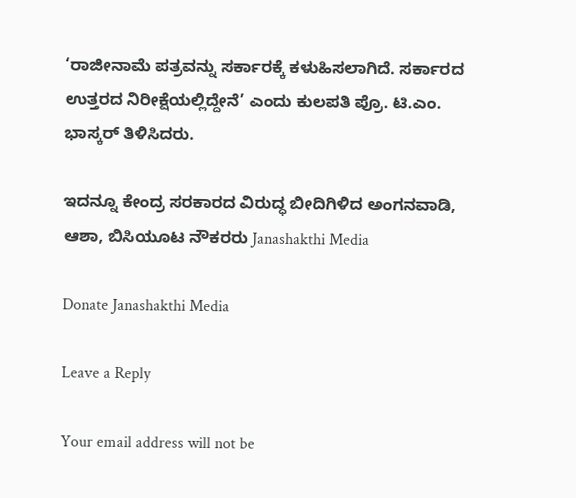‘ರಾಜೀನಾಮೆ ಪತ್ರವನ್ನು ಸರ್ಕಾರಕ್ಕೆ ಕಳುಹಿಸಲಾಗಿದೆ. ಸರ್ಕಾರದ ಉತ್ತರದ ನಿರೀಕ್ಷೆಯಲ್ಲಿದ್ದೇನೆ’ ಎಂದು ಕುಲಪತಿ ಪ್ರೊ. ಟಿ.ಎಂ. ಭಾಸ್ಕರ್ ತಿಳಿಸಿದರು.

ಇದನ್ನೂ ಕೇಂದ್ರ ಸರಕಾರದ ವಿರುದ್ಧ ಬೀದಿಗಿಳಿದ ಅಂಗನವಾಡಿ, ಆಶಾ, ಬಿಸಿಯೂಟ ನೌಕರರು Janashakthi Media

Donate Janashakthi Media

Leave a Reply

Your email address will not be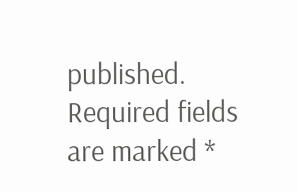published. Required fields are marked *